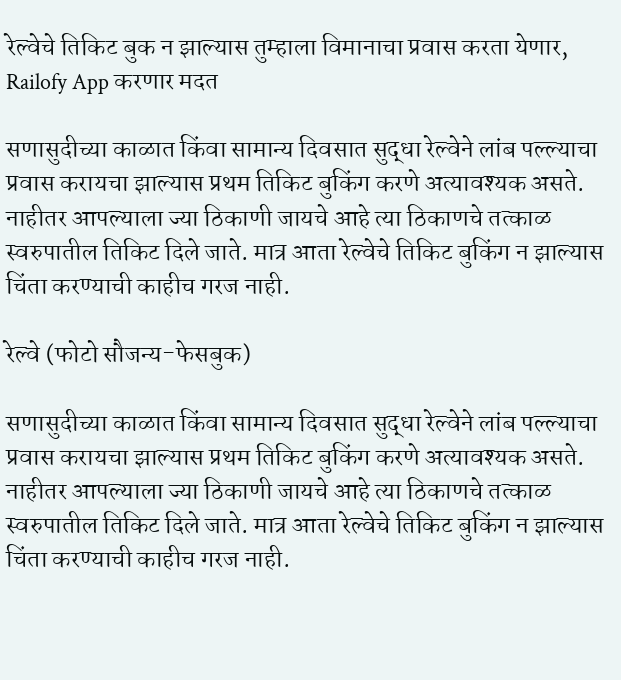रेल्वेचे तिकिट बुक न झाल्यास तुम्हाला विमानाचा प्रवास करता येणार, Railofy App करणार मदत

सणासुदीच्या काळात किंवा सामान्य दिवसात सुद्धा रेल्वेने लांब पल्ल्याचा प्रवास करायचा झाल्यास प्रथम तिकिट बुकिंग करणे अत्यावश्यक असते. नाहीतर आपल्याला ज्या ठिकाणी जायचे आहे त्या ठिकाणचे तत्काळ स्वरुपातील तिकिट दिले जाते. मात्र आता रेल्वेचे तिकिट बुकिंग न झाल्यास चिंता करण्याची काहीच गरज नाही.

रेल्वे (फोटो सौजन्य-फेसबुक)

सणासुदीच्या काळात किंवा सामान्य दिवसात सुद्धा रेल्वेने लांब पल्ल्याचा प्रवास करायचा झाल्यास प्रथम तिकिट बुकिंग करणे अत्यावश्यक असते. नाहीतर आपल्याला ज्या ठिकाणी जायचे आहे त्या ठिकाणचे तत्काळ स्वरुपातील तिकिट दिले जाते. मात्र आता रेल्वेचे तिकिट बुकिंग न झाल्यास चिंता करण्याची काहीच गरज नाही.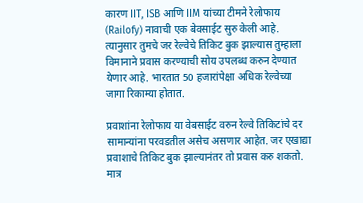कारण IIT, ISB आणि IIM यांच्या टीमने रेलोफाय (Railofy) नावाची एक बेवसाईट सुरु केली आहे. त्यानुसार तुमचे जर रेल्वेचे तिकिट बुक झाल्यास तुम्हाला विमानाने प्रवास करण्याची सोय उपलब्ध करुन देण्यात येणार आहे. भारतात 50 हजारांपेक्षा अधिक रेल्वेच्या जागा रिकाम्या होतात.

प्रवाशांना रेलोफाय या वेबसाईट वरुन रेल्वे तिकिटांचे दर सामान्यांना परवडतील असेच असणार आहेत. जर एखाद्या प्रवाशाचे तिकिट बुक झाल्यानंतर तो प्रवास करु शकतो. मात्र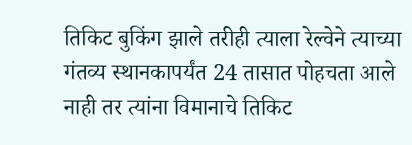तिकिट बुकिंग झाले तरीही त्याला रेल्वेने त्याच्या गंतव्य स्थानकापर्यंत 24 तासात पोहचता आले नाही तर त्यांना विमानाचे तिकिट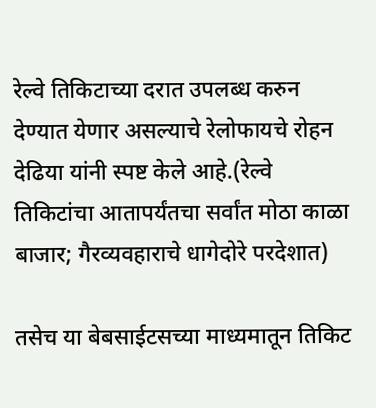रेल्वे तिकिटाच्या दरात उपलब्ध करुन देण्यात येणार असल्याचे रेलोफायचे रोहन देढिया यांनी स्पष्ट केले आहे.(रेल्वे तिकिटांचा आतापर्यंतचा सर्वांत मोठा काळा बाजार; गैरव्यवहाराचे धागेदोरे परदेशात)

तसेच या बेबसाईटसच्या माध्यमातून तिकिट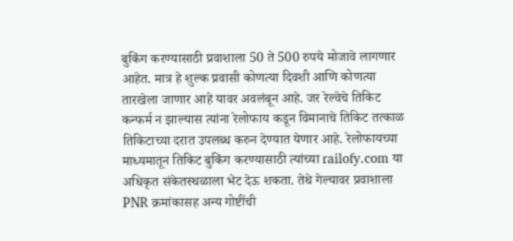बुकिंग करण्यासाठी प्रवाशाला 50 ते 500 रुपये मोजावे लागणार आहेत. मात्र हे शुल्क प्रवासी कोणत्या दिवशी आणि कोणत्या तारखेला जाणार आहे यावर अवलंबून आहे. जर रेल्वेचे तिकिट कन्फर्म न झाल्यास त्यांना रेलोफाय कडून विमानाचे तिकिट तत्काळ तिकिटाच्या दरात उपलब्ध करुन देण्यात येणार आहे. रेलोफायच्या माध्यमातून तिकिट बुकिंग करण्यासाठी त्यांच्या railofy.com या अधिकृत संकेतस्थळाला भेट देऊ शकता. तेथे गेल्यावर प्रवाशाला PNR क्रमांकासह अन्य गोष्टींची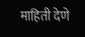माहिती देणे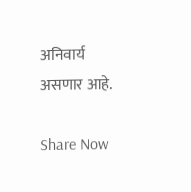अनिवार्य असणार आहे.

Share Now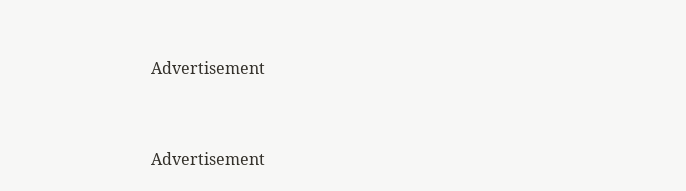Advertisement


Advertisement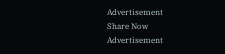Advertisement
Share Now
Advertisement